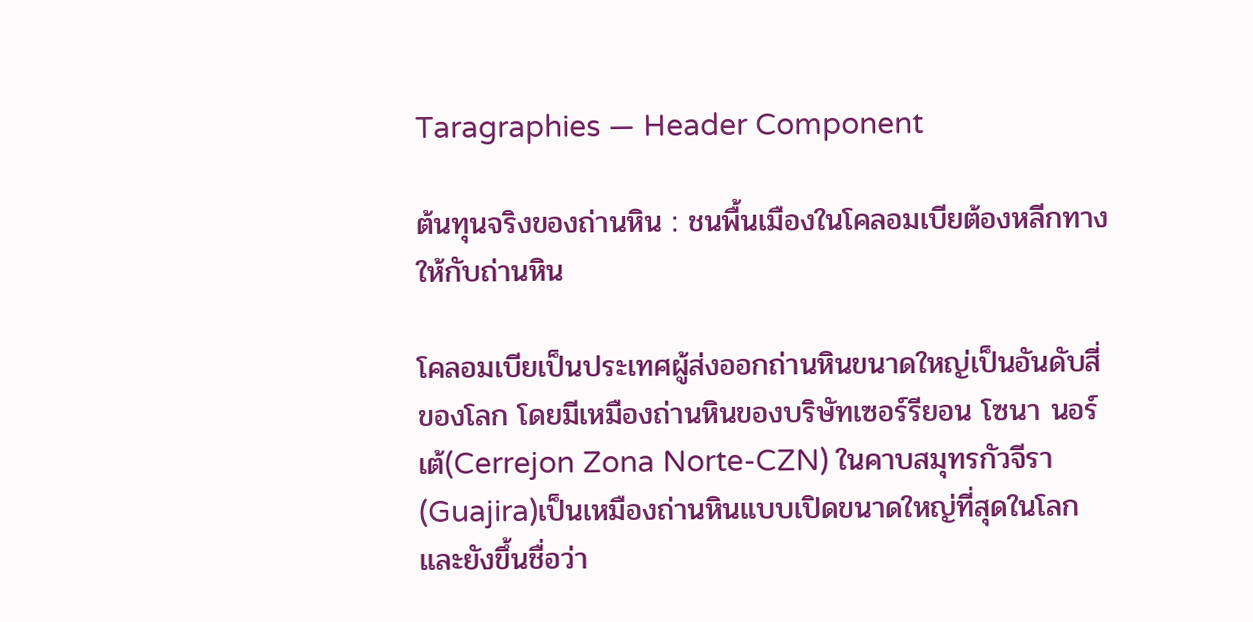Taragraphies — Header Component

ต้นทุนจริงของถ่านหิน : ชนพื้นเมืองในโคลอมเบียต้องหลีกทางให้กับถ่านหิน

โคลอมเบียเป็นประเทศผู้ส่งออกถ่านหินขนาดใหญ่เป็นอันดับสี่ของโลก โดยมีเหมืองถ่านหินของบริษัทเซอร์รียอน โซนา นอร์เต้(Cerrejon Zona Norte-CZN) ในคาบสมุทรกัวจีรา(Guajira)เป็นเหมืองถ่านหินแบบเปิดขนาดใหญ่ที่สุดในโลก และยังขึ้นชื่อว่า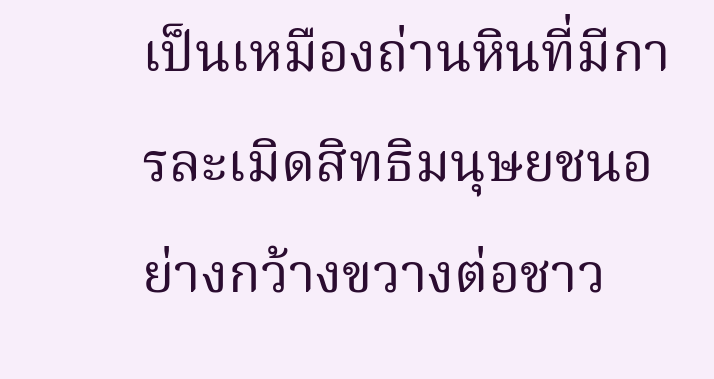เป็นเหมืองถ่านหินที่มีการละเมิดสิทธิมนุษยชนอย่างกว้างขวางต่อชาว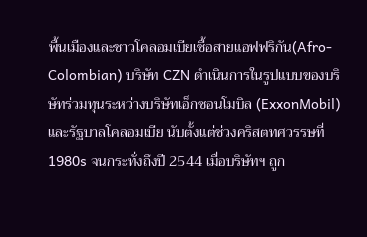พื้นเมืองและชาวโคลอมเบียเชื้อสายแอฟฟริกัน(Afro-Colombian) บริษัท CZN ดำเนินการในรูปแบบของบริษัทร่วมทุนระหว่างบริษัทเอ็กซอนโมบิล (ExxonMobil)และรัฐบาลโคลอมเบีย นับตั้งแต่ช่วงคริสตทศวรรษที่ 1980s จนกระทั่งถึงปี 2544 เมื่อบริษัทฯ ถูก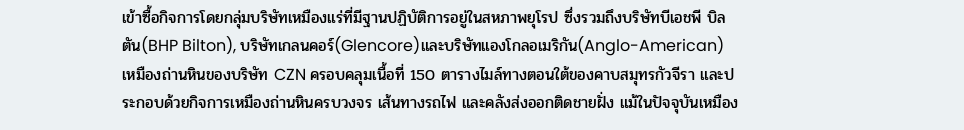เข้าซื้อกิจการโดยกลุ่มบริษัทเหมืองแร่ที่มีฐานปฏิบัติการอยู่ในสหภาพยุโรป ซึ่งรวมถึงบริษัทบีเอชพี บิลตัน(BHP Bilton), บริษัทเกลนคอร์(Glencore)และบริษัทแองโกลอเมริกัน(Anglo-American) เหมืองถ่านหินของบริษัท CZN ครอบคลุมเนื้อที่ 150 ตารางไมล์ทางตอนใต้ของคาบสมุทรกัวจีรา และประกอบด้วยกิจการเหมืองถ่านหินครบวงจร เส้นทางรถไฟ และคลังส่งออกติดชายฝั่ง แม้ในปัจจุบันเหมือง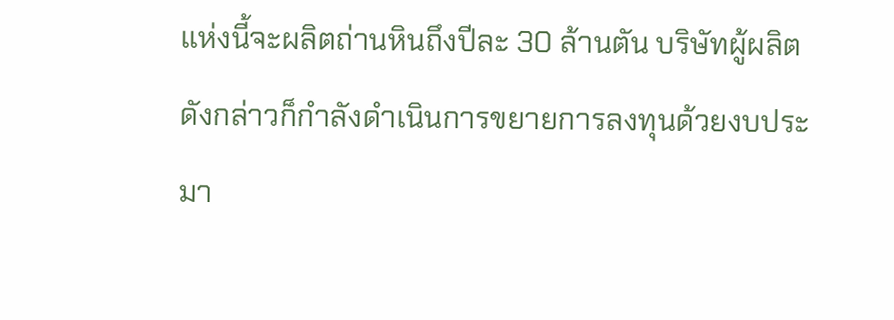แห่งนี้จะผลิตถ่านหินถึงปีละ 30 ล้านตัน บริษัทผู้ผลิตดังกล่าวก็กำลังดำเนินการขยายการลงทุนด้วยงบประมา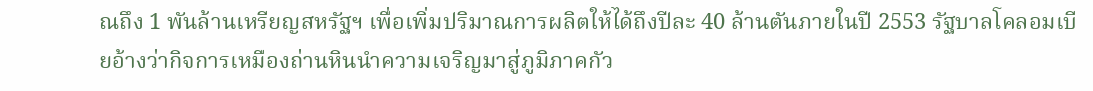ณถึง 1 พันล้านเหรียญสหรัฐฯ เพื่อเพิ่มปริมาณการผลิตให้ได้ถึงปีละ 40 ล้านตันภายในปี 2553 รัฐบาลโคลอมเบียอ้างว่ากิจการเหมืองถ่านหินนำความเจริญมาสู่ภูมิภาคกัว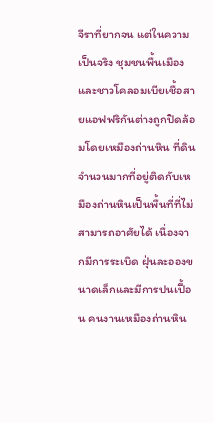จีราที่ยากจน แต่ในความเป็นจริง ชุมชนพื้นเมืองและชาวโคลอมเบียเชื้อสายแอฟฟริกันต่างถูกปิดล้อมโดยเหมืองถ่านหิน ที่ดินจำนวนมากที่อยู่ติดกับเหมืองถ่านหินเป็นพื้นที่ที่ไม่สามารถอาศัยได้ เนื่องจากมีการระเบิด ฝุ่นละอองขนาดเล็กและมีการปนเปื้อน คนงานเหมืองถ่านหิน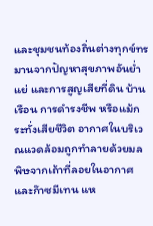และชุมชนท้องถิ่นต่างทุกข์ทรมานจากปัญหาสุขภาพอันย่ำแย่ และการสูญเสียที่ดิน บ้านเรือน การดำรงชีพ หรือแม้กระทั่งเสียชีวิต อากาศในบริเวณแวดล้อมถูกทำลายด้วยมลพิษจากเถ้าที่ลอยในอากาศและก๊าซมีเทน แห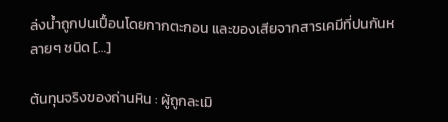ล่งน้ำถูกปนเปื้อนโดยกากตะกอน และของเสียจากสารเคมีที่ปนกันหลายๆ ชนิด […]

ต้นทุนจริงของถ่านหิน : ผู้ถูกละเมิ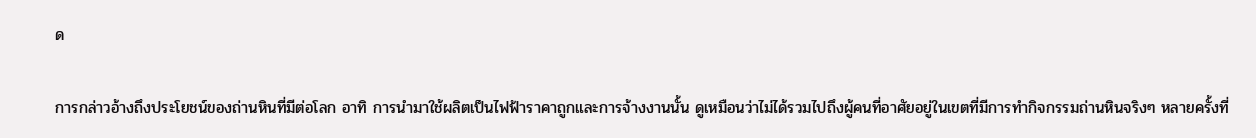ด

การกล่าวอ้างถึงประโยชน์ของถ่านหินที่มีต่อโลก อาทิ การนำมาใช้ผลิตเป็นไฟฟ้าราคาถูกและการจ้างงานนั้น ดูเหมือนว่าไม่ได้รวมไปถึงผู้คนที่อาศัยอยู่ในเขตที่มีการทำกิจกรรมถ่านหินจริงๆ หลายครั้งที่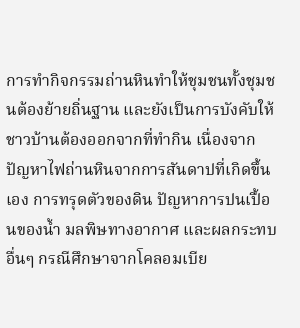การทำกิจกรรมถ่านหินทำให้ชุมชนทั้งชุมชนต้องย้ายถิ่นฐาน และยังเป็นการบังคับให้ชาวบ้านต้องออกจากที่ทำกิน เนื่องจากปัญหาไฟถ่านหินจากการสันดาปที่เกิดขึ้นเอง การทรุดตัวของดิน ปัญหาการปนเปื้อนของน้ำ มลพิษทางอากาศ และผลกระทบอื่นๆ กรณีศึกษาจากโคลอมเบีย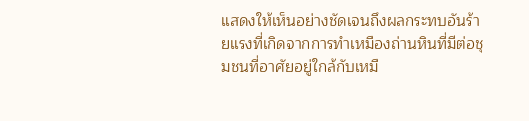แสดงให้เห็นอย่างชัดเจนถึงผลกระทบอันร้ายแรงที่เกิดจากการทำเหมืองถ่านหินที่มีต่อชุมชนที่อาศัยอยู่ใกล้กับเหมื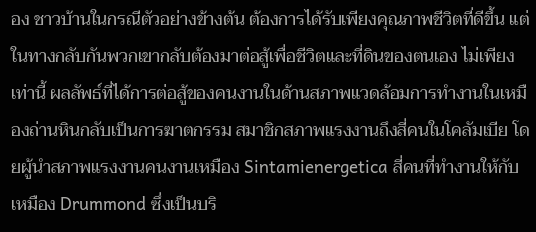อง ชาวบ้านในกรณีตัวอย่างข้างต้น ต้องการได้รับเพียงคุณภาพชีวิตที่ดีขึ้น แต่ในทางกลับกันพวกเขากลับต้องมาต่อสู้เพื่อชีวิตและที่ดินของตนเอง ไม่เพียงเท่านี้ ผลลัพธ์ที่ได้การต่อสู้ของคนงานในด้านสภาพแวดล้อมการทำงานในเหมืองถ่านหินกลับเป็นการฆาตกรรม สมาชิกสภาพแรงงานถึงสี่คนในโคลัมเบีย โดยผู้นำสภาพแรงงานคนงานเหมือง Sintamienergetica สี่คนที่ทำงานให้กับเหมือง Drummond ซึ่งเป็นบริ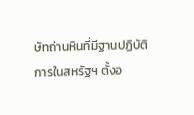ษัทถ่านหินที่มีฐานปฏิบัติการในสหรัฐฯ ตั้งอ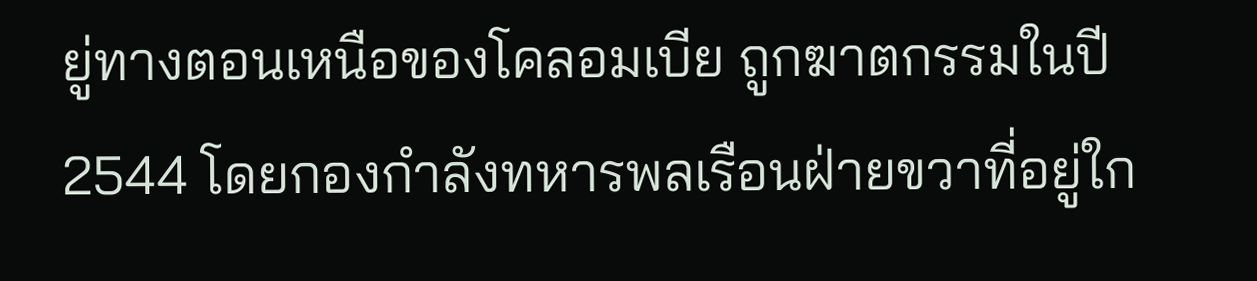ยู่ทางตอนเหนือของโคลอมเบีย ถูกฆาตกรรมในปี 2544 โดยกองกำลังทหารพลเรือนฝ่ายขวาที่อยู่ใก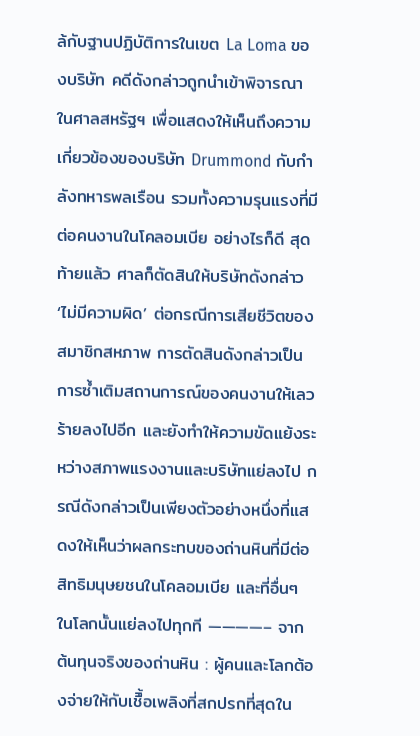ล้กับฐานปฏิบัติการในเขต La Loma ของบริษัท คดีดังกล่าวถูกนำเข้าพิจารณาในศาลสหรัฐฯ เพื่อแสดงให้เห็นถึงความเกี่ยวข้องของบริษัท Drummond กับกำลังทหารพลเรือน รวมทั้งความรุนแรงที่มีต่อคนงานในโคลอมเบีย อย่างไรก็ดี สุดท้ายแล้ว ศาลก็ตัดสินให้บริษัทดังกล่าว ‘ไม่มีความผิด’ ต่อกรณีการเสียชีวิตของสมาชิกสหภาพ การตัดสินดังกล่าวเป็นการซ้ำเติมสถานการณ์ของคนงานให้เลวร้ายลงไปอีก และยังทำให้ความขัดแย้งระหว่างสภาพแรงงานและบริษัทแย่ลงไป กรณีดังกล่าวเป็นเพียงตัวอย่างหนึ่งที่แสดงให้เห็นว่าผลกระทบของถ่านหินที่มีต่อสิทธิมนุษยชนในโคลอมเบีย และที่อื่นๆ ในโลกนั้นแย่ลงไปทุกที ————– จาก ต้นทุนจริงของถ่านหิน : ผู้คนและโลกต้องจ่ายให้กับเชืิ้อเพลิงที่สกปรกที่สุดใน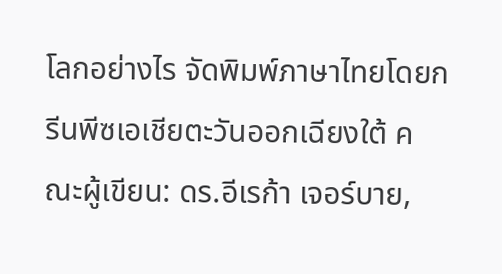โลกอย่างไร จัดพิมพ์ภาษาไทยโดยกรีนพีซเอเชียตะวันออกเฉียงใต้ คณะผู้เขียน: ดร.อีเรก้า เจอร์บาย,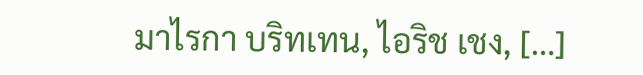มาไรกา บริทเทน, ไอริช เชง, […]